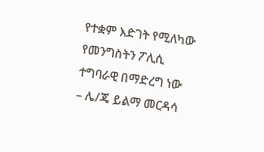የተቋም እድገት የሚለካው የመንግስትን ፖሊሲ ተግባራዊ በማድረግ ነው – ሌ/ጄ ይልማ መርዳሳ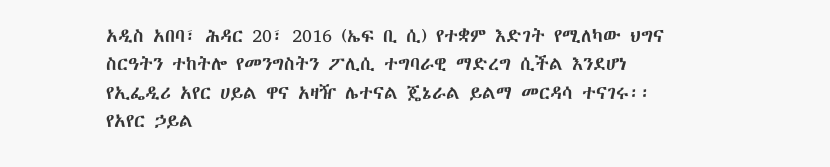አዲስ አበባ፣ ሕዳር 20፣ 2016 (ኤፍ ቢ ሲ) የተቋም እድገት የሚለካው ህግና ስርዓትን ተከትሎ የመንግስትን ፖሊሲ ተግባራዊ ማድረግ ሲችል እንደሆነ የኢፌዲሪ አየር ሀይል ዋና አዛዥ ሌተናል ጄኔራል ይልማ መርዳሳ ተናገሩ፡፡
የአየር ኃይል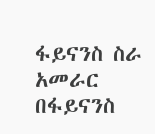ፋይናንስ ስራ አመራር በፋይናንስ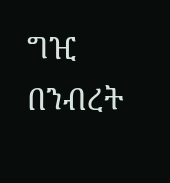ግዢ በንብረት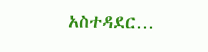አስተዳደር…